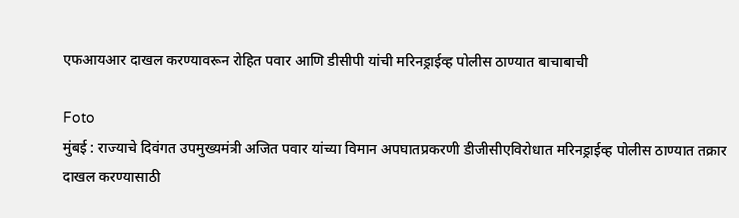एफआयआर दाखल करण्यावरून रोहित पवार आणि डीसीपी यांची मरिनड्राईव्ह पोलीस ठाण्यात बाचाबाची

Foto
मुंबई : राज्याचे दिवंगत उपमुख्यमंत्री अजित पवार यांच्या विमान अपघातप्रकरणी डीजीसीएविरोधात मरिनड्राईव्ह पोलीस ठाण्यात तक्रार दाखल करण्यासाठी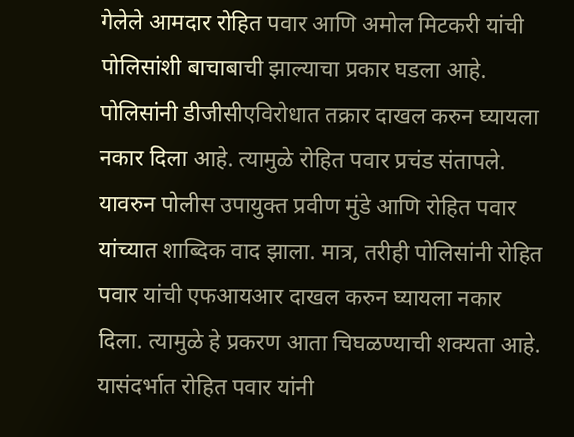गेलेले आमदार रोहित पवार आणि अमोल मिटकरी यांची पोलिसांशी बाचाबाची झाल्याचा प्रकार घडला आहे. पोलिसांनी डीजीसीएविरोधात तक्रार दाखल करुन घ्यायला नकार दिला आहे. त्यामुळे रोहित पवार प्रचंड संतापले. यावरुन पोलीस उपायुक्त प्रवीण मुंडे आणि रोहित पवार यांच्यात शा‍ब्दिक वाद झाला. मात्र, तरीही पोलिसांनी रोहित पवार यांची एफआयआर दाखल करुन घ्यायला नकार दिला. त्यामुळे हे प्रकरण आता चिघळण्याची शक्यता आहे. यासंदर्भात रोहित पवार यांनी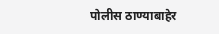पोलीस ठाण्याबाहेर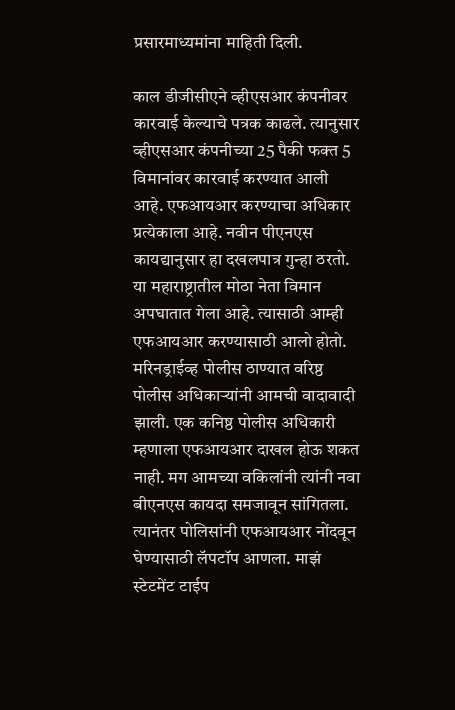प्रसारमाध्यमांना माहिती दिली.

काल डीजीसीएने व्हीएसआर कंपनीवर कारवाई केल्याचे पत्रक काढले. त्यानुसार व्हीएसआर कंपनीच्या 25 पैकी फक्त 5 विमानांवर कारवाई करण्यात आली आहे. एफआयआर करण्याचा अधिकार प्रत्येकाला आहे. नवीन पीएनएस कायद्यानुसार हा दखलपात्र गुन्हा ठरतो. या महाराष्ट्रातील मोठा नेता विमान अपघातात गेला आहे. त्यासाठी आम्ही एफआयआर करण्यासाठी आलो होतो. मरिनड्राईव्ह पोलीस ठाण्यात वरिष्ठ पोलीस अधिकाऱ्यांनी आमची वादावादी झाली. एक कनिष्ठ पोलीस अधिकारी म्हणाला एफआयआर दाखल होऊ शकत नाही. मग आमच्या वकिलांनी त्यांनी नवा बीएनएस कायदा समजावून सांगितला. त्यानंतर पोलिसांनी एफआयआर नोंदवून घेण्यासाठी लॅपटॉप आणला. माझं स्टेटमेंट टाईप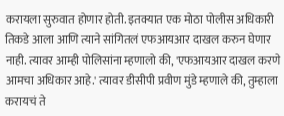करायला सुरुवात होणार होती. इतक्यात एक मोठा पोलीस अधिकारी तिकडे आला आणि त्याने सांगितलं एफआयआर दाखल करुन घेणार नाही. त्यावर आम्ही पोलिसांना म्हणालो की, 'एफआयआर दाखल करणे आमचा अधिकार आहे.' त्यावर डीसीपी प्रवीण मुंडे म्हणाले की, तुम्हाला करायचं ते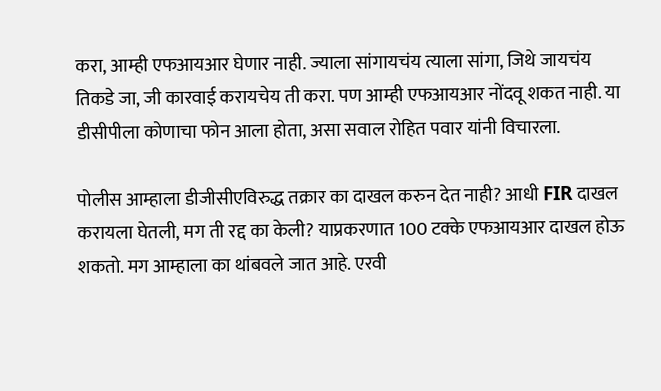करा, आम्ही एफआयआर घेणार नाही. ज्याला सांगायचंय त्याला सांगा, जिथे जायचंय तिकडे जा, जी कारवाई करायचेय ती करा. पण आम्ही एफआयआर नोंदवू शकत नाही. या डीसीपीला कोणाचा फोन आला होता, असा सवाल रोहित पवार यांनी विचारला.

पोलीस आम्हाला डीजीसीएविरुद्ध तक्रार का दाखल करुन देत नाही? आधी FIR दाखल करायला घेतली, मग ती रद्द का केली? याप्रकरणात 100 टक्के एफआयआर दाखल होऊ शकतो. मग आम्हाला का थांबवले जात आहे. एरवी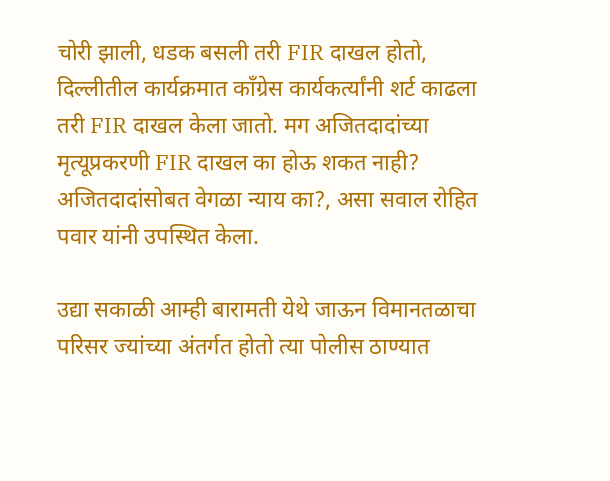चोरी झाली, धडक बसली तरी FIR दाखल होतो, दिल्लीतील कार्यक्रमात काँग्रेस कार्यकर्त्यांनी शर्ट काढला तरी FIR दाखल केला जातो. मग अजितदादांच्या मृत्यूप्रकरणी FIR दाखल का होऊ शकत नाही? अजितदादांसोबत वेगळा न्याय का?, असा सवाल रोहित पवार यांनी उपस्थित केला.

उद्या सकाळी आम्ही बारामती येथे जाऊन विमानतळाचा परिसर ज्यांच्या अंतर्गत होतो त्या पोलीस ठाण्यात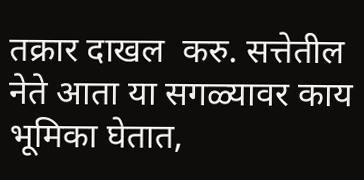तक्रार दाखल  करु. सत्तेतील नेते आता या सगळ्यावर काय भूमिका घेतात,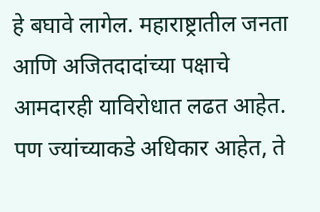हे बघावे लागेल. महाराष्ट्रातील जनता आणि अजितदादांच्या पक्षाचे आमदारही याविरोधात लढत आहेत. पण ज्यांच्याकडे अधिकार आहेत, ते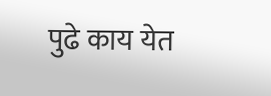पुढे काय येत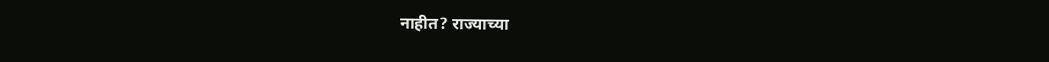नाहीत? राज्याच्या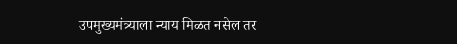उपमुख्यमंत्र्याला न्याय मिळत नसेल तर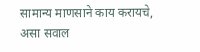सामान्य माणसाने काय करायचे, असा सवाल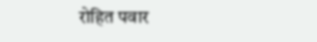रोहित पवार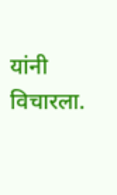यांनी विचारला.